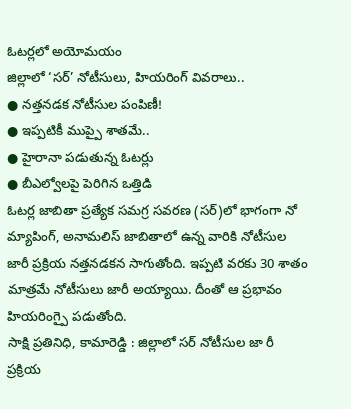ఓటర్లలో అయోమయం
జిల్లాలో ‘సర్’ నోటీసులు, హియరింగ్ వివరాలు..
● నత్తనడక నోటీసుల పంపిణీ!
● ఇప్పటికీ ముప్పై శాతమే..
● హైరానా పడుతున్న ఓటర్లు
● బీఎల్వోలపై పెరిగిన ఒత్తిడి
ఓటర్ల జాబితా ప్రత్యేక సమగ్ర సవరణ (సర్)లో భాగంగా నో మ్యాపింగ్, అనామలిస్ జాబితాలో ఉన్న వారికి నోటీసుల జారీ ప్రక్రియ నత్తనడకన సాగుతోంది. ఇప్పటి వరకు 30 శాతం మాత్రమే నోటీసులు జారీ అయ్యాయి. దీంతో ఆ ప్రభావం హియరింగ్పై పడుతోంది.
సాక్షి ప్రతినిధి, కామారెడ్డి : జిల్లాలో సర్ నోటీసుల జా రీ ప్రక్రియ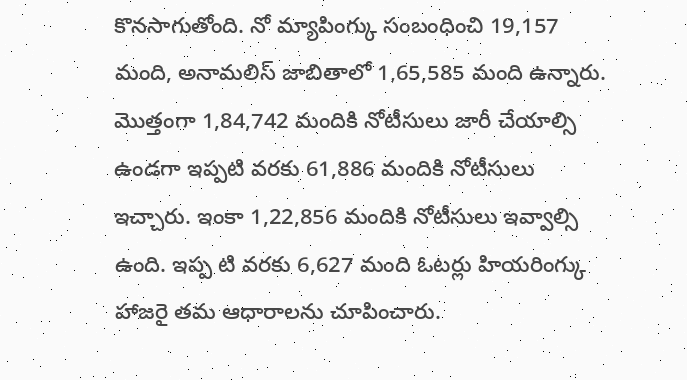కొనసాగుతోంది. నో మ్యాపింగ్కు సంబంధించి 19,157 మంది, అనామలిస్ జాబితాలో 1,65,585 మంది ఉన్నారు. మొత్తంగా 1,84,742 మందికి నోటీసులు జారీ చేయాల్సి ఉండగా ఇప్పటి వరకు 61,886 మందికి నోటీసులు ఇచ్చారు. ఇంకా 1,22,856 మందికి నోటీసులు ఇవ్వాల్సి ఉంది. ఇప్ప టి వరకు 6,627 మంది ఓటర్లు హియరింగ్కు హాజరై తమ ఆధారాలను చూపించారు.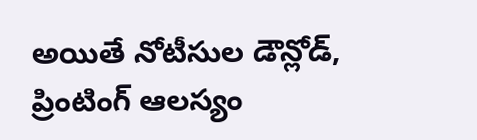అయితే నోటీసుల డౌన్లోడ్, ప్రింటింగ్ ఆలస్యం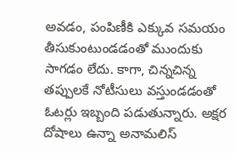అవడం, పంపిణీకి ఎక్కువ సమయం తీసుకుంటుండడంతో ముందుకు సాగడం లేదు. కాగా, చిన్నచిన్న తప్పులకే నోటీసులు వస్తుండడంతో ఓటర్లు ఇబ్బంది పడుతున్నారు. అక్షర దోషాలు ఉన్నా అనామలిస్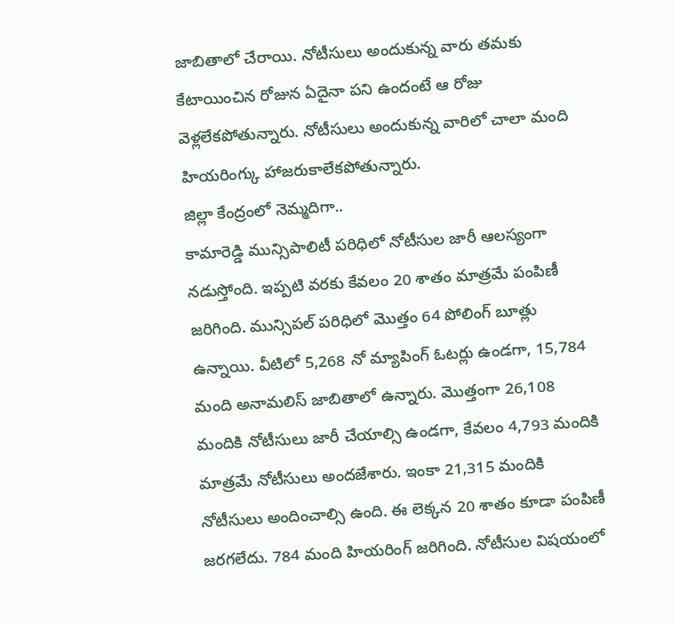జాబితాలో చేరాయి. నోటీసులు అందుకున్న వారు తమకు కేటాయించిన రోజున ఏదైనా పని ఉందంటే ఆ రోజు వెళ్లలేకపోతున్నారు. నోటీసులు అందుకున్న వారిలో చాలా మంది హియరింగ్కు హాజరుకాలేకపోతున్నారు.
జిల్లా కేంద్రంలో నెమ్మదిగా..
కామారెడ్డి మున్సిపాలిటీ పరిధిలో నోటీసుల జారీ ఆలస్యంగా నడుస్తోంది. ఇప్పటి వరకు కేవలం 20 శాతం మాత్రమే పంపిణీ జరిగింది. మున్సిపల్ పరిధిలో మొత్తం 64 పోలింగ్ బూత్లు ఉన్నాయి. వీటిలో 5,268 నో మ్యాపింగ్ ఓటర్లు ఉండగా, 15,784 మంది అనామలిస్ జాబితాలో ఉన్నారు. మొత్తంగా 26,108 మందికి నోటీసులు జారీ చేయాల్సి ఉండగా, కేవలం 4,793 మందికి మాత్రమే నోటీసులు అందజేశారు. ఇంకా 21,315 మందికి నోటీసులు అందించాల్సి ఉంది. ఈ లెక్కన 20 శాతం కూడా పంపిణీ జరగలేదు. 784 మంది హియరింగ్ జరిగింది. నోటీసుల విషయంలో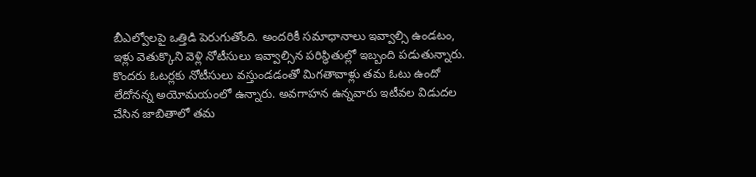బీఎల్వోలపై ఒత్తిడి పెరుగుతోంది. అందరికీ సమాధానాలు ఇవ్వాల్సి ఉండటం, ఇళ్లు వెతుక్కొని వెళ్లి నోటీసులు ఇవ్వాల్సిన పరిస్థితుల్లో ఇబ్బంది పడుతున్నారు.
కొందరు ఓటర్లకు నోటీసులు వస్తుండడంతో మిగతావాళ్లు తమ ఓటు ఉందో లేదోనన్న అయోమయంలో ఉన్నారు. అవగాహన ఉన్నవారు ఇటీవల విడుదల చేసిన జాబితాలో తమ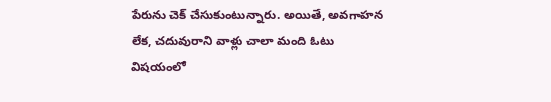పేరును చెక్ చేసుకుంటున్నారు. అయితే, అవగాహన లేక, చదువురాని వాళ్లు చాలా మంది ఓటు విషయంలో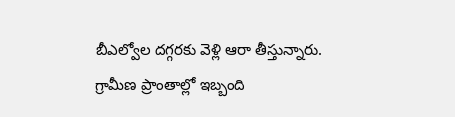బీఎల్వోల దగ్గరకు వెళ్లి ఆరా తీస్తున్నారు. గ్రామీణ ప్రాంతాల్లో ఇబ్బంది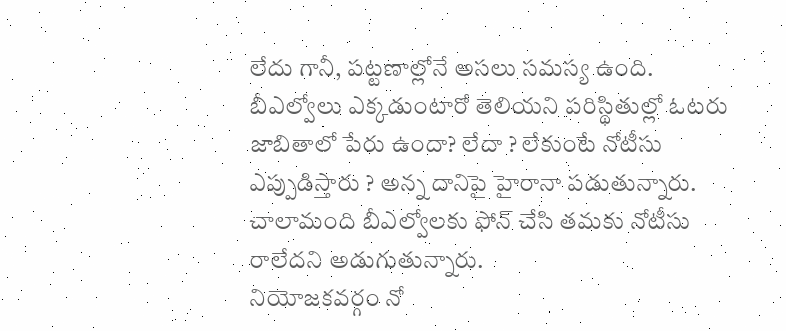లేదు గానీ, పట్టణాల్లోనే అసలు సమస్య ఉంది. బీఎల్వోలు ఎక్కడుంటారో తెలియని పరిస్థితుల్లో ఓటరు జాబితాలో పేరు ఉందా? లేదా ? లేకుంటే నోటీసు ఎప్పుడిస్తారు ? అన్న దానిపై హైరానా పడుతున్నారు. చాలామంది బీఎల్వోలకు ఫోన్ చేసి తమకు నోటీసు రాలేదని అడుగుతున్నారు.
నియోజకవర్గం నో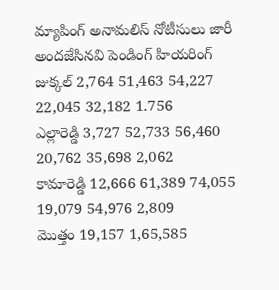మ్యాపింగ్ అనామలిస్ నోటీసులు జారీ అందజేసినవి పెండింగ్ హియరింగ్
జుక్కల్ 2,764 51,463 54,227 22,045 32,182 1.756
ఎల్లారెడ్డి 3,727 52,733 56,460 20,762 35,698 2,062
కామారెడ్డి 12,666 61,389 74,055 19,079 54,976 2,809
మొత్తం 19,157 1,65,585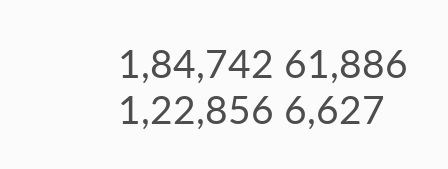1,84,742 61,886 1,22,856 6,627